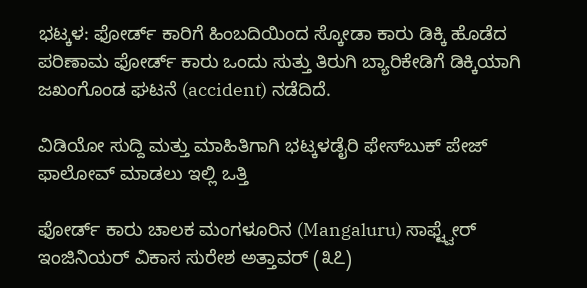ಭಟ್ಕಳ: ಫೋರ್ಡ್ ಕಾರಿಗೆ ಹಿಂಬದಿಯಿಂದ ಸ್ಕೋಡಾ ಕಾರು ಡಿಕ್ಕಿ ಹೊಡೆದ ಪರಿಣಾಮ ಫೋರ್ಡ್ ಕಾರು ಒಂದು ಸುತ್ತು ತಿರುಗಿ ಬ್ಯಾರಿಕೇಡಿಗೆ ಡಿಕ್ಕಿಯಾಗಿ ಜಖಂಗೊಂಡ ಘಟನೆ (accident) ನಡೆದಿದೆ.

ವಿಡಿಯೋ ಸುದ್ದಿ ಮತ್ತು ಮಾಹಿತಿಗಾಗಿ ಭಟ್ಕಳಡೈರಿ ಫೇಸ್‌ಬುಕ್‌ ಪೇಜ್ ಫಾಲೋವ್ ಮಾಡಲು ಇಲ್ಲಿ ಒತ್ತಿ

ಫೋರ್ಡ್ ಕಾರು ಚಾಲಕ ಮಂಗಳೂರಿನ (Mangaluru) ಸಾಫ್ಟ್ವೇರ್ ಇಂಜಿನಿಯರ್ ವಿಕಾಸ ಸುರೇಶ ಅತ್ತಾವರ್ (೩೭)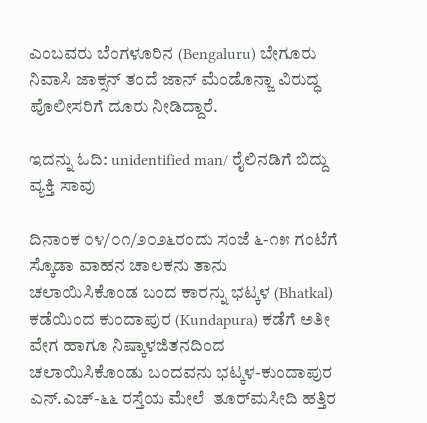ಎಂಬವರು ಬೆಂಗಳೂರಿನ (Bengaluru) ಬೇಗೂರು ನಿವಾಸಿ ಜಾಕ್ಸನ್ ತಂದೆ ಜಾನ್ ಮೆಂಡೊನ್ಜಾ ವಿರುದ್ಧ ಪೊಲೀಸರಿಗೆ ದೂರು ನೀಡಿದ್ದಾರೆ.

ಇದನ್ನು ಓದಿ: unidentified man/ ರೈಲಿನಡಿಗೆ ಬಿದ್ದು ವ್ಯಕ್ತಿ ಸಾವು

ದಿನಾಂಕ ೦೪/೦೧/೨೦೨೬ರಂದು ಸಂಜೆ ೬-೧೫ ಗಂಟೆಗೆ ಸ್ಕೊಡಾ ವಾಹನ ಚಾಲಕನು ತಾನು ಚಲಾಯಿಸಿಕೊಂಡ ಬಂದ ಕಾರನ್ನು ಭಟ್ಕಳ (Bhatkal) ಕಡೆಯಿಂದ ಕುಂದಾಪುರ (Kundapura) ಕಡೆಗೆ ಅತೀ ವೇಗ ಹಾಗೂ ನಿಷ್ಕಾಳಜಿತನದಿಂದ ಚಲಾಯಿಸಿಕೊಂಡು ಬಂದವನು ಭಟ್ಕಳ-ಕುಂದಾಪುರ ಎನ್.ಎಚ್-೬೬ ರಸ್ತೆಯ ಮೇಲೆ  ತೂರ್‌ಮಸೀದಿ ಹತ್ತಿರ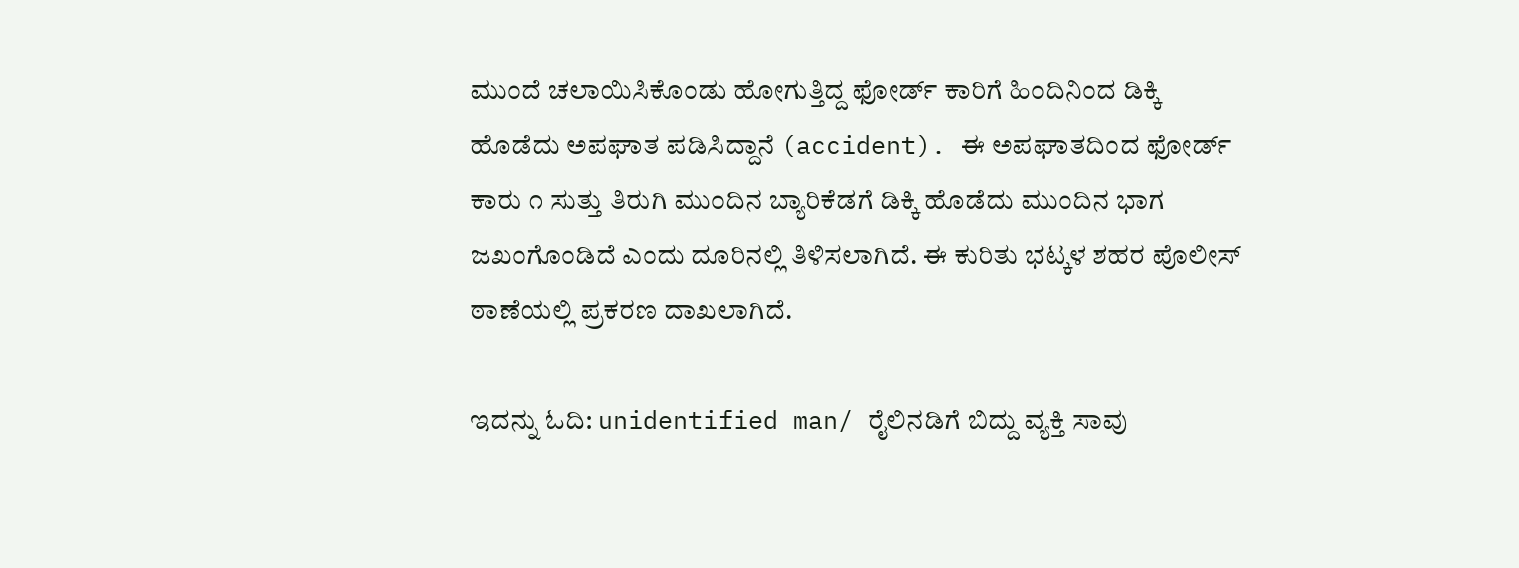ಮುಂದೆ ಚಲಾಯಿಸಿಕೊಂಡು ಹೋಗುತ್ತಿದ್ದ ಫೋರ್ಡ್ ಕಾರಿಗೆ ಹಿಂದಿನಿಂದ ಡಿಕ್ಕಿ  ಹೊಡೆದು ಅಪಘಾತ ಪಡಿಸಿದ್ದಾನೆ (accident). ಈ ಅಪಘಾತದಿಂದ ಫೋರ್ಡ್ ಕಾರು ೧ ಸುತ್ತು ತಿರುಗಿ ಮುಂದಿನ ಬ್ಯಾರಿಕೆಡಗೆ ಡಿಕ್ಕಿ ಹೊಡೆದು ಮುಂದಿನ ಭಾಗ ಜಖಂಗೊಂಡಿದೆ ಎಂದು ದೂರಿನಲ್ಲಿ ತಿಳಿಸಲಾಗಿದೆ. ಈ ಕುರಿತು ಭಟ್ಕಳ ಶಹರ ಪೊಲೀಸ್ ಠಾಣೆಯಲ್ಲಿ ಪ್ರಕರಣ ದಾಖಲಾಗಿದೆ.

ಇದನ್ನು ಓದಿ: unidentified man/ ರೈಲಿನಡಿಗೆ ಬಿದ್ದು ವ್ಯಕ್ತಿ ಸಾವು